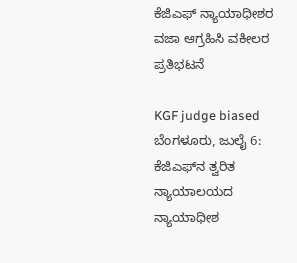ಕೆಜಿಎಫ್ ನ್ಯಾಯಾಧೀಶರ ವಜಾ ಆಗ್ರಹಿಸಿ ವಕೀಲರ ಪ್ರತಿಭಟನೆ

KGF judge biased
ಬೆಂಗಳೂರು, ಜುಲೈ 6: ಕೆಜಿಎಫ್‌ನ ತ್ವರಿತ ನ್ಯಾಯಾಲಯದ ನ್ಯಾಯಾಧೀಶ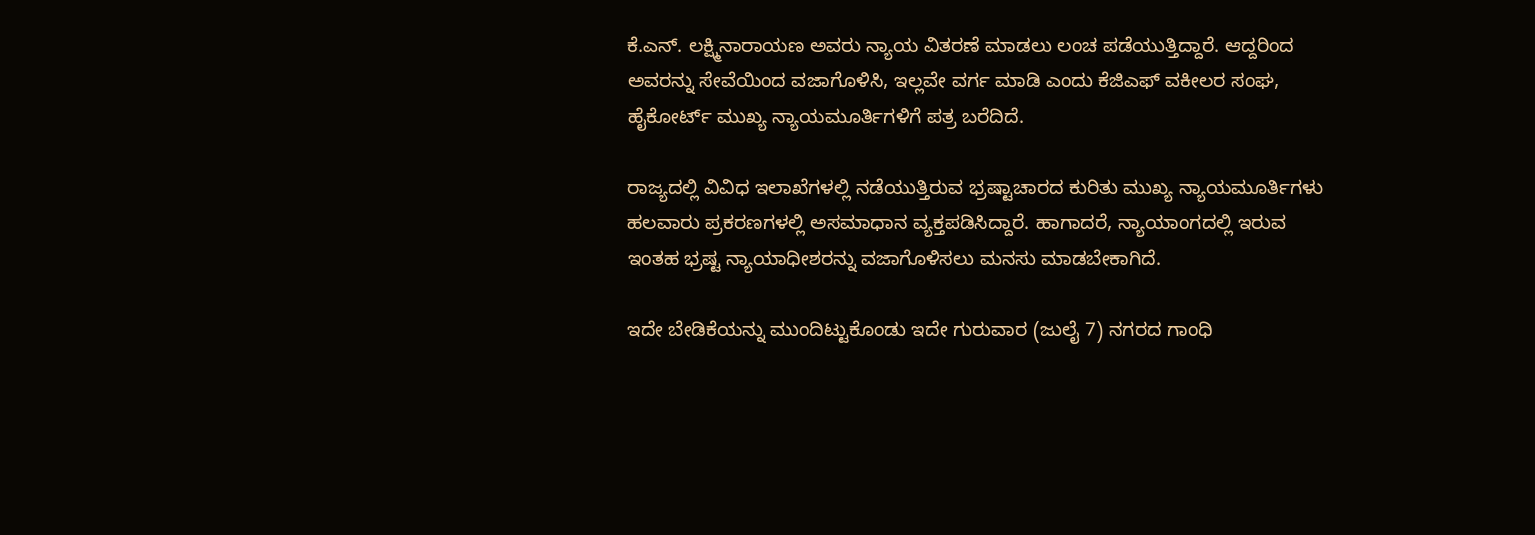ಕೆ.ಎನ್. ಲಕ್ಷ್ಮಿನಾರಾಯಣ ಅವರು ನ್ಯಾಯ ವಿತರಣೆ ಮಾಡಲು ಲಂಚ ಪಡೆಯುತ್ತಿದ್ದಾರೆ. ಆದ್ದರಿಂದ ಅವರನ್ನು ಸೇವೆಯಿಂದ ವಜಾಗೊಳಿಸಿ, ಇಲ್ಲವೇ ವರ್ಗ ಮಾಡಿ ಎಂದು ಕೆಜಿಎಫ್ ವಕೀಲರ ಸಂಘ, ಹೈಕೋರ್ಟ್ ಮುಖ್ಯ ನ್ಯಾಯಮೂರ್ತಿಗಳಿಗೆ ಪತ್ರ ಬರೆದಿದೆ.

ರಾಜ್ಯದಲ್ಲಿ ವಿವಿಧ ಇಲಾಖೆಗಳಲ್ಲಿ ನಡೆಯುತ್ತಿರುವ ಭ್ರಷ್ಟಾಚಾರದ ಕುರಿತು ಮುಖ್ಯ ನ್ಯಾಯಮೂರ್ತಿಗಳು ಹಲವಾರು ಪ್ರಕರಣಗಳಲ್ಲಿ ಅಸಮಾಧಾನ ವ್ಯಕ್ತಪಡಿಸಿದ್ದಾರೆ. ಹಾಗಾದರೆ, ನ್ಯಾಯಾಂಗದಲ್ಲಿ ಇರುವ ಇಂತಹ ಭ್ರಷ್ಟ ನ್ಯಾಯಾಧೀಶರನ್ನು ವಜಾಗೊಳಿಸಲು ಮನಸು ಮಾಡಬೇಕಾಗಿದೆ.

ಇದೇ ಬೇಡಿಕೆಯನ್ನು ಮುಂದಿಟ್ಟುಕೊಂಡು ಇದೇ ಗುರುವಾರ (ಜುಲೈ 7) ನಗರದ ಗಾಂಧಿ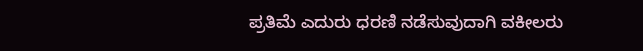ಪ್ರತಿಮೆ ಎದುರು ಧರಣಿ ನಡೆಸುವುದಾಗಿ ವಕೀಲರು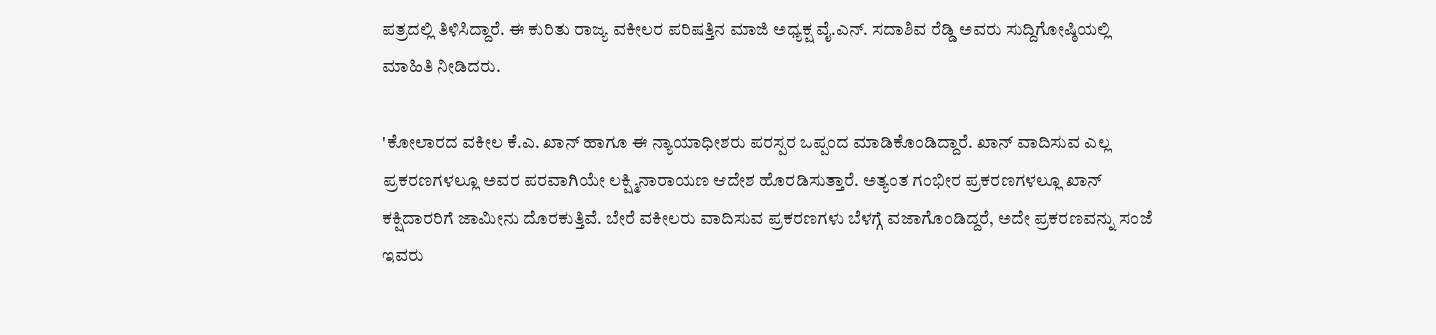ಪತ್ರದಲ್ಲಿ ತಿಳಿಸಿದ್ದಾರೆ. ಈ ಕುರಿತು ರಾಜ್ಯ ವಕೀಲರ ಪರಿಷತ್ತಿನ ಮಾಜಿ ಅಧ್ಯಕ್ಷ ವೈ.ಎನ್. ಸದಾಶಿವ ರೆಡ್ಡಿ ಅವರು ಸುದ್ದಿಗೋಷ್ಠಿಯಲ್ಲಿ ಮಾಹಿತಿ ನೀಡಿದರು.

'ಕೋಲಾರದ ವಕೀಲ ಕೆ.ಎ. ಖಾನ್ ಹಾಗೂ ಈ ನ್ಯಾಯಾಧೀಶರು ಪರಸ್ಪರ ಒಪ್ಪಂದ ಮಾಡಿಕೊಂಡಿದ್ದಾರೆ. ಖಾನ್ ವಾದಿಸುವ ಎಲ್ಲ ಪ್ರಕರಣಗಳಲ್ಲೂ ಅವರ ಪರವಾಗಿಯೇ ಲಕ್ಷ್ಮಿನಾರಾಯಣ ಆದೇಶ ಹೊರಡಿಸುತ್ತಾರೆ. ಅತ್ಯಂತ ಗಂಭೀರ ಪ್ರಕರಣಗಳಲ್ಲೂ ಖಾನ್ ಕಕ್ಷಿದಾರರಿಗೆ ಜಾಮೀನು ದೊರಕುತ್ತಿವೆ. ಬೇರೆ ವಕೀಲರು ವಾದಿಸುವ ಪ್ರಕರಣಗಳು ಬೆಳಗ್ಗೆ ವಜಾಗೊಂಡಿದ್ದರೆ, ಅದೇ ಪ್ರಕರಣವನ್ನು ಸಂಜೆ ಇವರು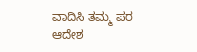ವಾದಿಸಿ ತಮ್ಮ ಪರ ಆದೇಶ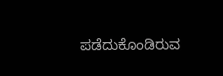ಪಡೆದುಕೊಂಡಿರುವ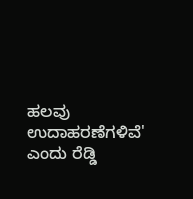ಹಲವು ಉದಾಹರಣೆಗಳಿವೆ' ಎಂದು ರೆಡ್ಡಿ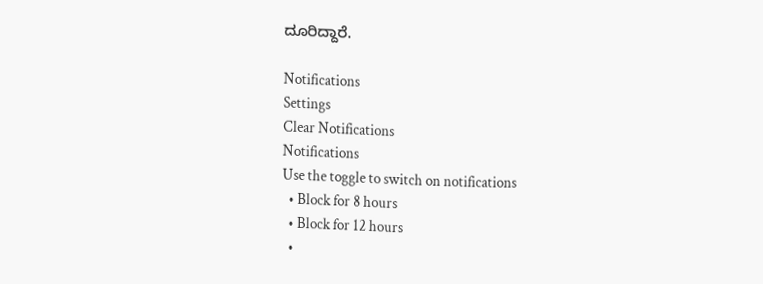ದೂರಿದ್ದಾರೆ.

Notifications
Settings
Clear Notifications
Notifications
Use the toggle to switch on notifications
  • Block for 8 hours
  • Block for 12 hours
  •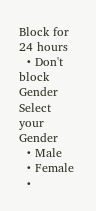Block for 24 hours
  • Don't block
Gender
Select your Gender
  • Male
  • Female
  •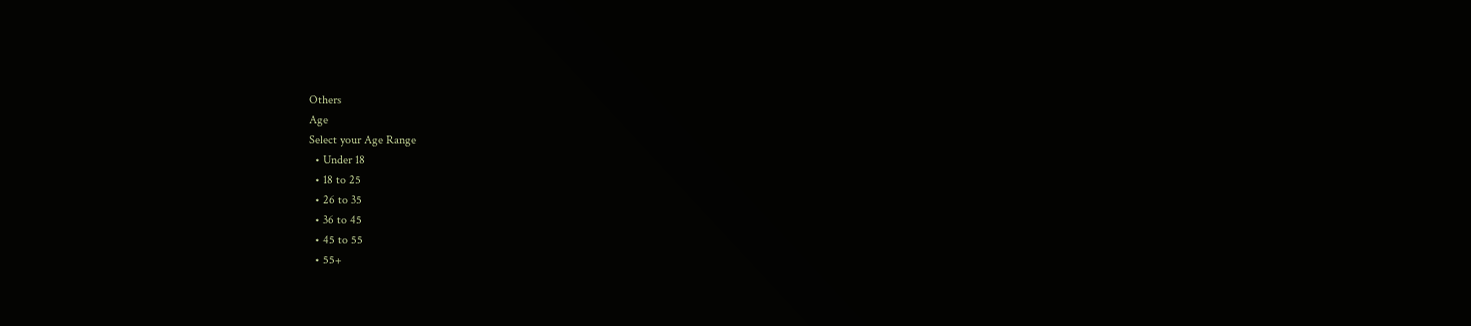Others
Age
Select your Age Range
  • Under 18
  • 18 to 25
  • 26 to 35
  • 36 to 45
  • 45 to 55
  • 55+